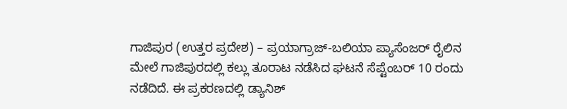ಗಾಜಿಪುರ (ಉತ್ತರ ಪ್ರದೇಶ) – ಪ್ರಯಾಗ್ರಾಜ್-ಬಲಿಯಾ ಪ್ಯಾಸೆಂಜರ್ ರೈಲಿನ ಮೇಲೆ ಗಾಜಿಪುರದಲ್ಲಿ ಕಲ್ಲು ತೂರಾಟ ನಡೆಸಿದ ಘಟನೆ ಸೆಪ್ಟೆಂಬರ್ 10 ರಂದು ನಡೆದಿದೆ. ಈ ಪ್ರಕರಣದಲ್ಲಿ ಡ್ಯಾನಿಶ್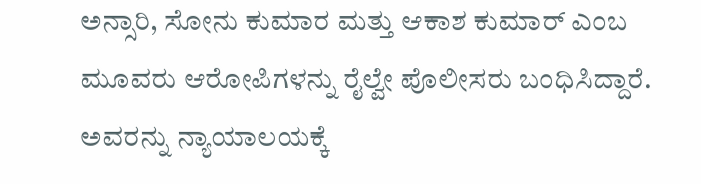ಅನ್ಸಾರಿ, ಸೋನು ಕುಮಾರ ಮತ್ತು ಆಕಾಶ ಕುಮಾರ್ ಎಂಬ ಮೂವರು ಆರೋಪಿಗಳನ್ನು ರೈಲ್ವೇ ಪೊಲೀಸರು ಬಂಧಿಸಿದ್ದಾರೆ. ಅವರನ್ನು ನ್ಯಾಯಾಲಯಕ್ಕೆ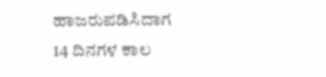ಹಾಜರುಪಡಿಸಿದಾಗ 14 ದಿನಗಳ ಕಾಲ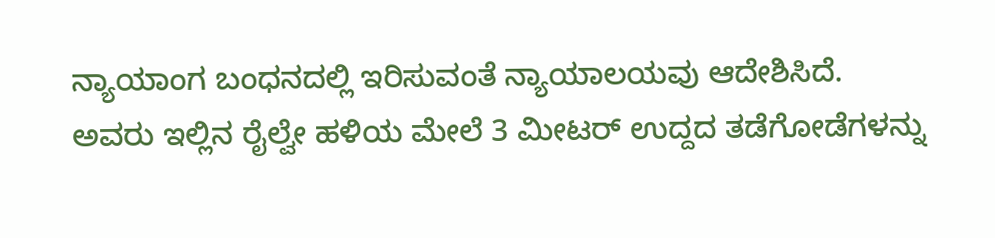ನ್ಯಾಯಾಂಗ ಬಂಧನದಲ್ಲಿ ಇರಿಸುವಂತೆ ನ್ಯಾಯಾಲಯವು ಆದೇಶಿಸಿದೆ. ಅವರು ಇಲ್ಲಿನ ರೈಲ್ವೇ ಹಳಿಯ ಮೇಲೆ 3 ಮೀಟರ್ ಉದ್ದದ ತಡೆಗೋಡೆಗಳನ್ನು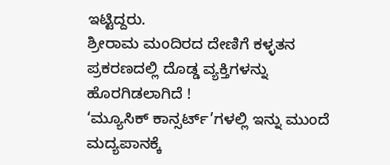ಇಟ್ಟಿದ್ದರು.
ಶ್ರೀರಾಮ ಮಂದಿರದ ದೇಣಿಗೆ ಕಳ್ಳತನ ಪ್ರಕರಣದಲ್ಲಿ ದೊಡ್ಡ ವ್ಯಕ್ತಿಗಳನ್ನು ಹೊರಗಿಡಲಾಗಿದೆ !
‘ಮ್ಯೂಸಿಕ್ ಕಾನ್ಸರ್ಟ್’ಗಳಲ್ಲಿ ಇನ್ನು ಮುಂದೆ ಮದ್ಯಪಾನಕ್ಕೆ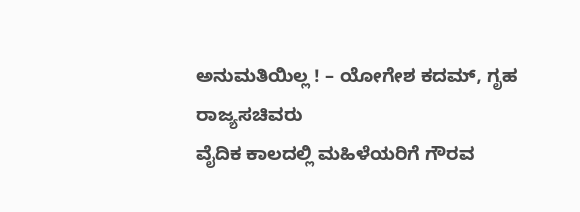ಅನುಮತಿಯಿಲ್ಲ ! – ಯೋಗೇಶ ಕದಮ್, ಗೃಹ ರಾಜ್ಯಸಚಿವರು
ವೈದಿಕ ಕಾಲದಲ್ಲಿ ಮಹಿಳೆಯರಿಗೆ ಗೌರವ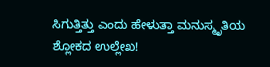ಸಿಗುತ್ತಿತ್ತು ಎಂದು ಹೇಳುತ್ತಾ ಮನುಸ್ಮೃತಿಯ ಶ್ಲೋಕದ ಉಲ್ಲೇಖ!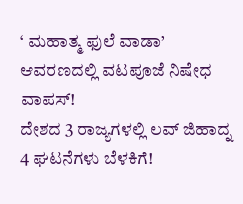‘ ಮಹಾತ್ಮ ಫುಲೆ ವಾಡಾ’ ಆವರಣದಲ್ಲಿ ವಟಪೂಜೆ ನಿಷೇಧ ವಾಪಸ್!
ದೇಶದ 3 ರಾಜ್ಯಗಳಲ್ಲಿ ಲವ್ ಜಿಹಾದ್ನ 4 ಘಟನೆಗಳು ಬೆಳಕಿಗೆ!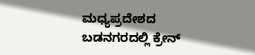ಮಧ್ಯಪ್ರದೇಶದ ಬಡನಗರದಲ್ಲಿ ಕ್ರೇನ್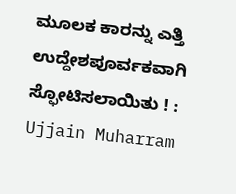ಮೂಲಕ ಕಾರನ್ನು ಎತ್ತಿ ಉದ್ದೇಶಪೂರ್ವಕವಾಗಿ ಸ್ಫೋಟಿಸಲಾಯಿತು ! : Ujjain Muharram